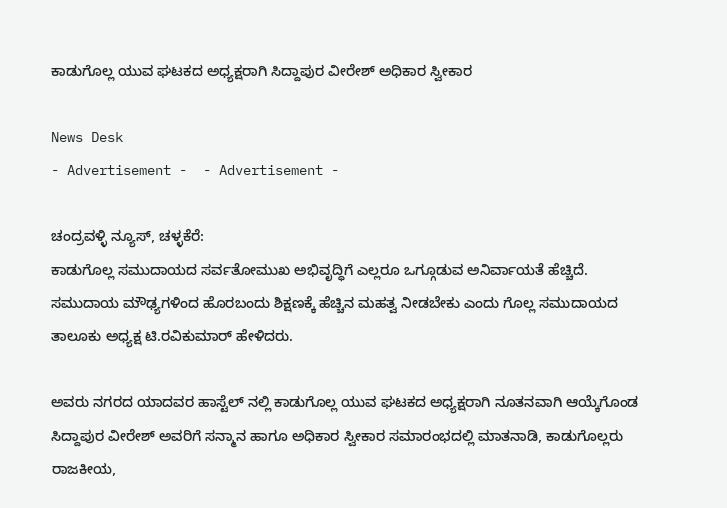ಕಾಡುಗೊಲ್ಲ ಯುವ ಘಟಕದ ಅಧ್ಯಕ್ಷರಾಗಿ ಸಿದ್ದಾಪುರ ವೀರೇಶ್ ಅಧಿಕಾರ ಸ್ವೀಕಾರ

News Desk
- Advertisement -  - Advertisement -

ಚಂದ್ರವಳ್ಳಿ ನ್ಯೂಸ್, ಚಳ್ಳಕೆರೆ:
ಕಾಡುಗೊಲ್ಲ ಸಮುದಾಯದ ಸರ್ವತೋಮುಖ ಅಭಿವೃದ್ಧಿಗೆ ಎಲ್ಲರೂ ಒಗ್ಗೂಡುವ ಅನಿರ್ವಾಯತೆ ಹೆಚ್ಚಿದೆ‌. ಸಮುದಾಯ ಮೌಢ್ಯಗಳಿಂದ ಹೊರಬಂದು ಶಿಕ್ಷಣಕ್ಕೆ ಹೆಚ್ಚಿನ ಮಹತ್ವ ನೀಡಬೇಕು ಎಂದು ಗೊಲ್ಲ ಸಮುದಾಯದ ತಾಲೂಕು ಅಧ್ಯಕ್ಷ ಟಿ.ರವಿಕುಮಾರ್ ಹೇಳಿದರು.

ಅವರು ನಗರದ ಯಾದವರ ಹಾಸ್ಟೆಲ್ ನಲ್ಲಿ ಕಾಡುಗೊಲ್ಲ ಯುವ ಘಟಕದ ಅಧ್ಯಕ್ಷರಾಗಿ ನೂತನವಾಗಿ ಆಯ್ಕೆಗೊಂಡ ಸಿದ್ದಾಪುರ ವೀರೇಶ್ ಅವರಿಗೆ ಸನ್ಮಾನ ಹಾಗೂ ಅಧಿಕಾರ ಸ್ವೀಕಾರ ಸಮಾರಂಭದಲ್ಲಿ ಮಾತನಾಡಿ, ಕಾಡುಗೊಲ್ಲರು ರಾಜಕೀಯ,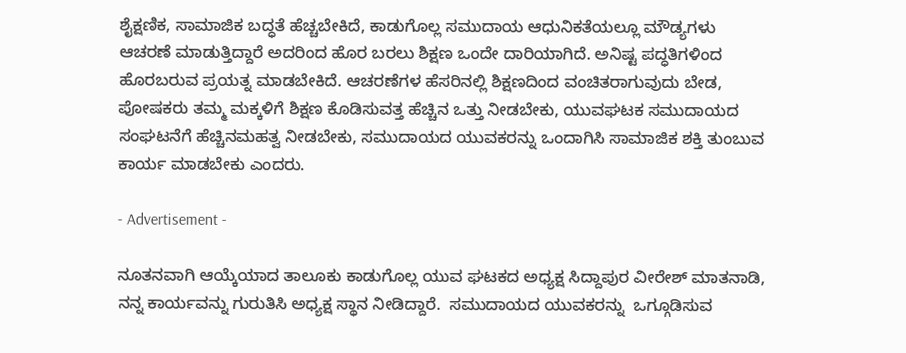ಶೈಕ್ಷಣಿಕ, ಸಾಮಾಜಿಕ ಬದ್ಧತೆ ಹೆಚ್ಚಬೇಕಿದೆ, ಕಾಡುಗೊಲ್ಲ ಸಮುದಾಯ ಆಧುನಿಕತೆಯಲ್ಲೂ ಮೌಡ್ಯಗಳು ಆಚರಣೆ ಮಾಡುತ್ತಿದ್ದಾರೆ ಅದರಿಂದ ಹೊರ ಬರಲು ಶಿಕ್ಷಣ ಒಂದೇ ದಾರಿಯಾಗಿದೆ‌. ಅನಿಷ್ಟ ಪದ್ಧತಿಗಳಿಂದ ಹೊರಬರುವ ಪ್ರಯತ್ನ ಮಾಡಬೇಕಿದೆ. ಆಚರಣೆಗಳ ಹೆಸರಿನಲ್ಲಿ ಶಿಕ್ಷಣದಿಂದ ವಂಚಿತರಾಗುವುದು ಬೇಡ, ಪೋಷಕರು ತಮ್ಮ ಮಕ್ಕಳಿಗೆ ಶಿಕ್ಷಣ ಕೊಡಿಸುವತ್ತ ಹೆಚ್ಚಿನ ಒತ್ತು ನೀಡಬೇಕು, ಯುವಘಟಕ ಸಮುದಾಯದ ಸಂಘಟನೆಗೆ ಹೆಚ್ಚಿನ‌ಮಹತ್ವ ನೀಡಬೇಕು, ಸಮುದಾಯದ ಯುವಕರನ್ನು ಒಂದಾಗಿಸಿ ಸಾಮಾಜಿಕ ಶಕ್ತಿ ತುಂಬುವ ಕಾರ್ಯ ಮಾಡಬೇಕು ಎಂದರು.

- Advertisement -

ನೂತನವಾಗಿ ಆಯ್ಕೆಯಾದ ತಾಲೂಕು ಕಾಡುಗೊಲ್ಲ ಯುವ ಘಟಕದ ಅಧ್ಯಕ್ಷ ಸಿದ್ದಾಪುರ ವೀರೇಶ್ ಮಾತನಾಡಿ, ನನ್ನ ಕಾರ್ಯವನ್ನು ಗುರುತಿಸಿ ಅಧ್ಯಕ್ಷ ಸ್ಥಾನ ನೀಡಿದ್ದಾರೆ‌.  ಸಮುದಾಯದ ಯುವಕರನ್ನು  ಒಗ್ಗೂಡಿಸುವ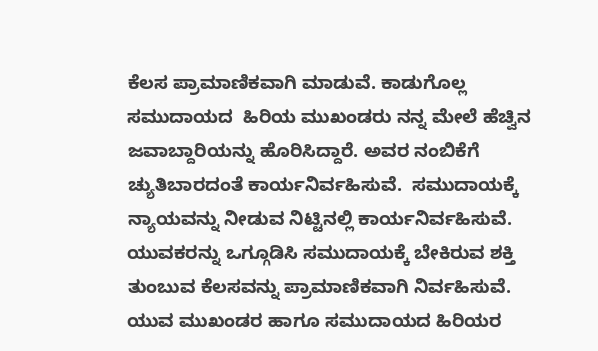ಕೆಲಸ ಪ್ರಾಮಾಣಿಕವಾಗಿ ಮಾಡುವೆ. ಕಾಡುಗೊಲ್ಲ ಸಮುದಾಯದ  ಹಿರಿಯ ಮುಖಂಡರು ನನ್ನ ಮೇಲೆ ಹೆಚ್ವಿನ ಜವಾಬ್ದಾರಿಯನ್ನು ಹೊರಿಸಿದ್ದಾರೆ. ಅವರ ನಂಬಿಕೆಗೆ ಚ್ಯುತಿಬಾರದಂತೆ ಕಾರ್ಯನಿರ್ವಹಿಸುವೆ.  ಸಮುದಾಯಕ್ಕೆ ನ್ಯಾಯವನ್ನು ನೀಡುವ ನಿಟ್ಟಿನಲ್ಲಿ ಕಾರ್ಯನಿರ್ವಹಿಸುವೆ. ಯುವಕರನ್ನು ಒಗ್ಗೂಡಿಸಿ ಸಮುದಾಯಕ್ಕೆ ಬೇಕಿರುವ ಶಕ್ತಿ ತುಂಬುವ ಕೆಲಸವನ್ನು ಪ್ರಾಮಾಣಿಕವಾಗಿ ನಿರ್ವಹಿಸುವೆ. ಯುವ ಮುಖಂಡರ ಹಾಗೂ ಸಮುದಾಯದ ಹಿರಿಯರ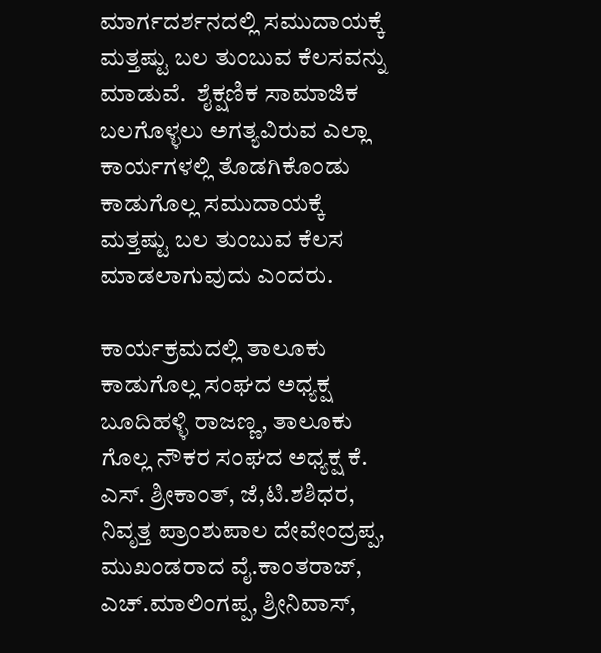ಮಾರ್ಗದರ್ಶನದಲ್ಲಿ ಸಮುದಾಯಕ್ಕೆ ಮತ್ತಷ್ಟು ಬಲ ತುಂಬುವ ಕೆಲಸವನ್ನು ಮಾಡುವೆ.  ಶೈಕ್ಷಣಿಕ ಸಾಮಾಜಿಕ ಬಲಗೊಳ್ಳಲು ಅಗತ್ಯವಿರುವ ಎಲ್ಲಾ ಕಾರ್ಯಗಳಲ್ಲಿ ತೊಡಗಿಕೊಂಡು ಕಾಡುಗೊಲ್ಲ ಸಮುದಾಯಕ್ಕೆ ಮತ್ತಷ್ಟು ಬಲ ತುಂಬುವ ಕೆಲಸ ಮಾಡಲಾಗುವುದು ಎಂದರು.

ಕಾರ್ಯಕ್ರಮದಲ್ಲಿ ತಾಲೂಕು ಕಾಡುಗೊಲ್ಲ ಸಂಘದ ಅಧ್ಯಕ್ಷ ಬೂದಿಹಳ್ಳಿ ರಾಜಣ್ಣ, ತಾಲೂಕು ಗೊಲ್ಲ ನೌಕರ ಸಂಘದ ಅಧ್ಯಕ್ಷ ಕೆ. ಎಸ್. ಶ್ರೀಕಾಂತ್, ಜೆ,ಟಿ.ಶಶಿಧರ, ನಿವೃತ್ತ ಪ್ರಾಂಶುಪಾಲ ದೇವೇಂದ್ರಪ್ಪ, ಮುಖಂಡರಾದ ವೈ.ಕಾಂತರಾಜ್, ಎಚ್.ಮಾಲಿಂಗಪ್ಪ, ಶ್ರೀನಿವಾಸ್,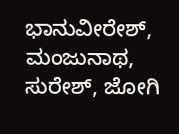ಭಾನುವೀರೇಶ್, ಮಂಜುನಾಥ, ಸುರೇಶ್, ಜೋಗಿ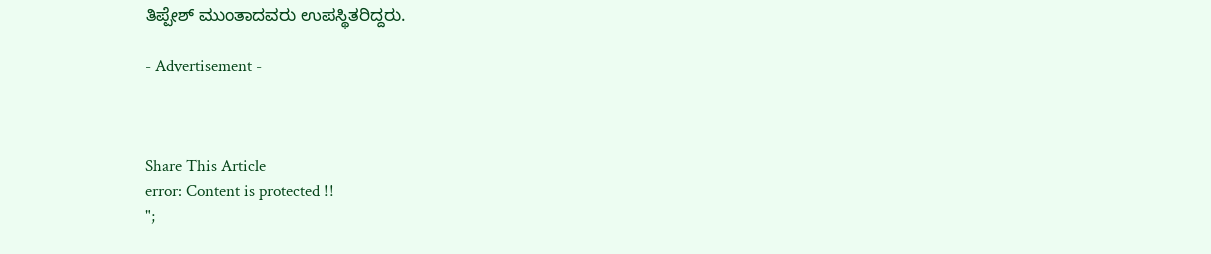ತಿಪ್ಪೇಶ್ ಮುಂತಾದವರು ಉಪಸ್ಥಿತರಿದ್ದರು.

- Advertisement -



Share This Article
error: Content is protected !!
";